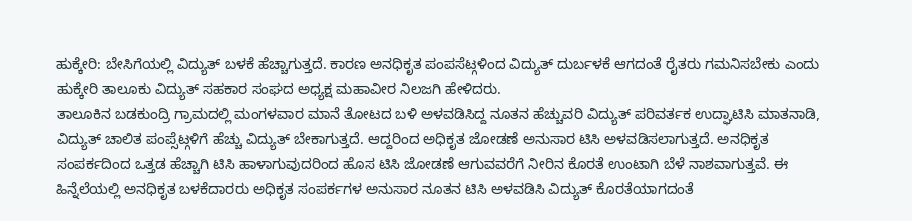ಹುಕ್ಕೇರಿ: ಬೇಸಿಗೆಯಲ್ಲಿ ವಿದ್ಯುತ್ ಬಳಕೆ ಹೆಚ್ಚಾಗುತ್ತದೆ. ಕಾರಣ ಅನಧಿಕೃತ ಪಂಪಸೆಟ್ಗಳಿಂದ ವಿದ್ಯುತ್ ದುರ್ಬಳಕೆ ಆಗದಂತೆ ರೈತರು ಗಮನಿಸಬೇಕು ಎಂದು ಹುಕ್ಕೇರಿ ತಾಲೂಕು ವಿದ್ಯುತ್ ಸಹಕಾರ ಸಂಘದ ಅಧ್ಯಕ್ಷ ಮಹಾವೀರ ನಿಲಜಗಿ ಹೇಳಿದರು.
ತಾಲೂಕಿನ ಬಡಕುಂದ್ರಿ ಗ್ರಾಮದಲ್ಲಿ ಮಂಗಳವಾರ ಮಾನೆ ತೋಟದ ಬಳಿ ಅಳವಡಿಸಿದ್ದ ನೂತನ ಹೆಚ್ಚುವರಿ ವಿದ್ಯುತ್ ಪರಿವರ್ತಕ ಉದ್ಘಾಟಿಸಿ ಮಾತನಾಡಿ, ವಿದ್ಯುತ್ ಚಾಲಿತ ಪಂಪ್ಸೆಟ್ಗಳಿಗೆ ಹೆಚ್ಚು ವಿದ್ಯುತ್ ಬೇಕಾಗುತ್ತದೆ. ಆದ್ದರಿಂದ ಅಧಿಕೃತ ಜೋಡಣೆ ಅನುಸಾರ ಟಿಸಿ ಅಳವಡಿಸಲಾಗುತ್ತದೆ. ಅನಧಿಕೃತ ಸಂಪರ್ಕದಿಂದ ಒತ್ತಡ ಹೆಚ್ಚಾಗಿ ಟಿಸಿ ಹಾಳಾಗುವುದರಿಂದ ಹೊಸ ಟಿಸಿ ಜೋಡಣೆ ಆಗುವವರೆಗೆ ನೀರಿನ ಕೊರತೆ ಉಂಟಾಗಿ ಬೆಳೆ ನಾಶವಾಗುತ್ತವೆ. ಈ ಹಿನ್ನೆಲೆಯಲ್ಲಿ ಅನಧಿಕೃತ ಬಳಕೆದಾರರು ಅಧಿಕೃತ ಸಂಪರ್ಕಗಳ ಅನುಸಾರ ನೂತನ ಟಿಸಿ ಅಳವಡಿಸಿ ವಿದ್ಯುತ್ ಕೊರತೆಯಾಗದಂತೆ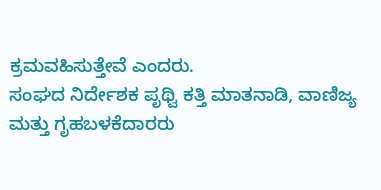ಕ್ರಮವಹಿಸುತ್ತೇವೆ ಎಂದರು.
ಸಂಘದ ನಿರ್ದೇಶಕ ಪೃಥ್ವಿ ಕತ್ತಿ ಮಾತನಾಡಿ, ವಾಣಿಜ್ಯ ಮತ್ತು ಗೃಹಬಳಕೆದಾರರು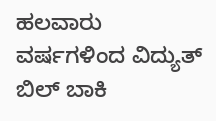ಹಲವಾರು ವರ್ಷಗಳಿಂದ ವಿದ್ಯುತ್ ಬಿಲ್ ಬಾಕಿ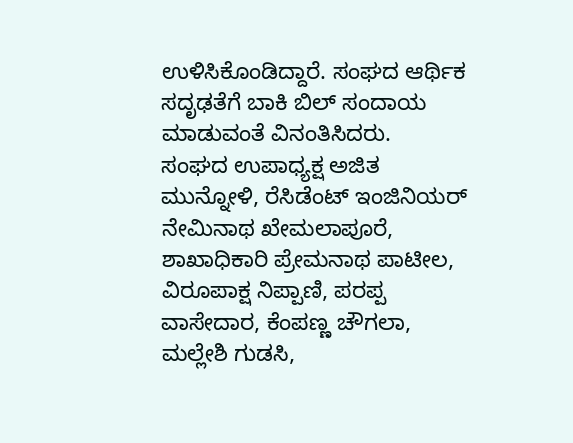ಉಳಿಸಿಕೊಂಡಿದ್ದಾರೆ. ಸಂಘದ ಆರ್ಥಿಕ ಸದೃಢತೆಗೆ ಬಾಕಿ ಬಿಲ್ ಸಂದಾಯ ಮಾಡುವಂತೆ ವಿನಂತಿಸಿದರು.
ಸಂಘದ ಉಪಾಧ್ಯಕ್ಷ ಅಜಿತ ಮುನ್ನೋಳಿ, ರೆಸಿಡೆಂಟ್ ಇಂಜಿನಿಯರ್ ನೇಮಿನಾಥ ಖೇಮಲಾಪೂರೆ, ಶಾಖಾಧಿಕಾರಿ ಪ್ರೇಮನಾಥ ಪಾಟೀಲ, ವಿರೂಪಾಕ್ಷ ನಿಪ್ಪಾಣಿ, ಪರಪ್ಪ ವಾಸೇದಾರ, ಕೆಂಪಣ್ಣ ಚೌಗಲಾ, ಮಲ್ಲೇಶಿ ಗುಡಸಿ,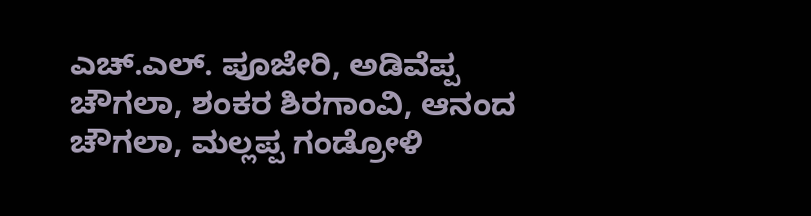ಎಚ್.ಎಲ್. ಪೂಜೇರಿ, ಅಡಿವೆಪ್ಪ ಚೌಗಲಾ, ಶಂಕರ ಶಿರಗಾಂವಿ, ಆನಂದ ಚೌಗಲಾ, ಮಲ್ಲಪ್ಪ ಗಂಡ್ರೋಳಿ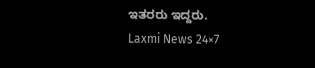ಇತರರು ಇದ್ದರು.
Laxmi News 24×7